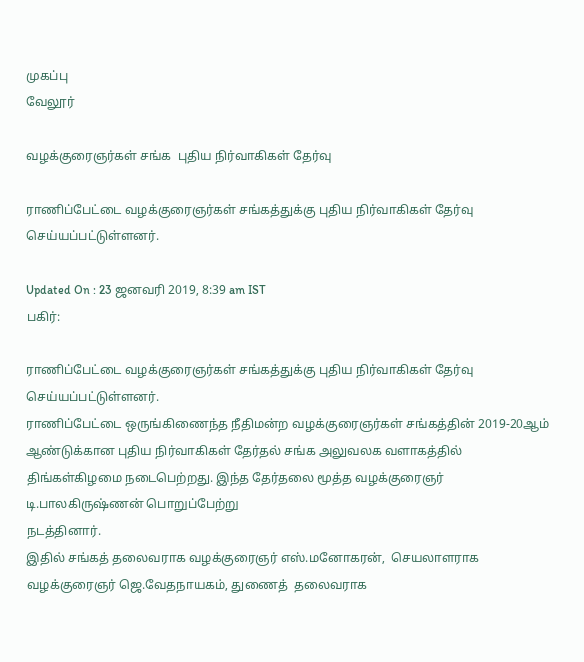முகப்பு
வேலூர்

வழக்குரைஞர்கள் சங்க  புதிய நிர்வாகிகள் தேர்வு

ராணிப்பேட்டை வழக்குரைஞர்கள் சங்கத்துக்கு புதிய நிர்வாகிகள் தேர்வு செய்யப்பட்டுள்ளனர்.

Updated On : 23 ஜனவரி 2019, 8:39 am IST
பகிர்:

ராணிப்பேட்டை வழக்குரைஞர்கள் சங்கத்துக்கு புதிய நிர்வாகிகள் தேர்வு செய்யப்பட்டுள்ளனர்.
ராணிப்பேட்டை ஒருங்கிணைந்த நீதிமன்ற வழக்குரைஞர்கள் சங்கத்தின் 2019-20ஆம் ஆண்டுக்கான புதிய நிர்வாகிகள் தேர்தல் சங்க அலுவலக வளாகத்தில் திங்கள்கிழமை நடைபெற்றது. இந்த தேர்தலை மூத்த வழக்குரைஞர் டி.பாலகிருஷ்ணன் பொறுப்பேற்று
நடத்தினார்.
இதில் சங்கத் தலைவராக வழக்குரைஞர் எஸ்.மனோகரன்,  செயலாளராக வழக்குரைஞர் ஜெ.வேதநாயகம், துணைத்  தலைவராக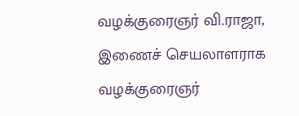வழக்குரைஞர் வி.ராஜா,  இணைச் செயலாளராக வழக்குரைஞர்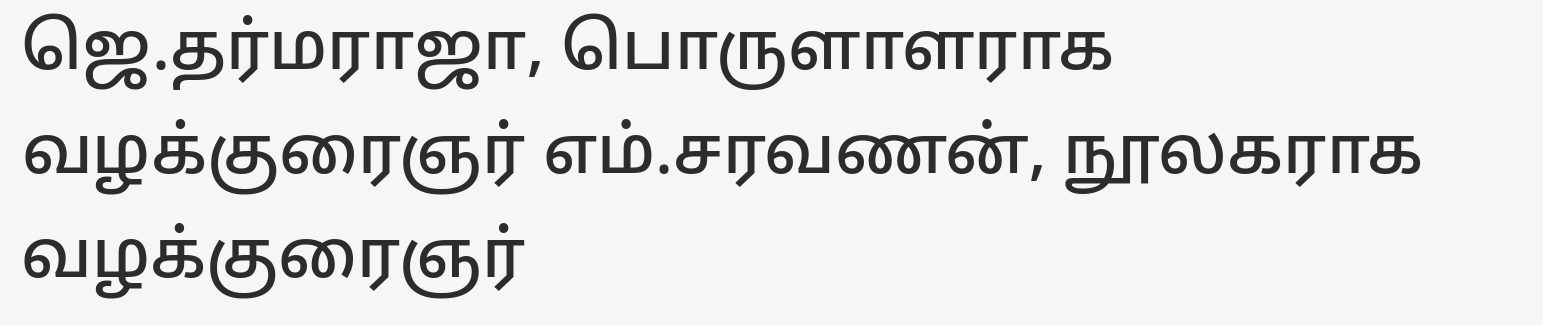ஜெ.தர்மராஜா, பொருளாளராக வழக்குரைஞர் எம்.சரவணன், நூலகராக வழக்குரைஞர்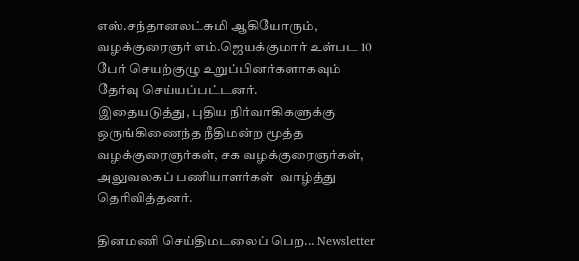எஸ்.சந்தானலட்சுமி ஆகியோரும், வழக்குரைஞர் எம்.ஜெயக்குமார் உள்பட 10 பேர் செயற்குழு உறுப்பினர்களாகவும் தேர்வு செய்யப்பட்டனர்.
இதையடுத்து, புதிய நிர்வாகிகளுக்கு ஒருங்கிணைந்த நீதிமன்ற மூத்த வழக்குரைஞர்கள், சக வழக்குரைஞர்கள், அலுவலகப் பணியாளர்கள்  வாழ்த்து தெரிவித்தனர்.

தினமணி செய்திமடலைப் பெற... Newsletter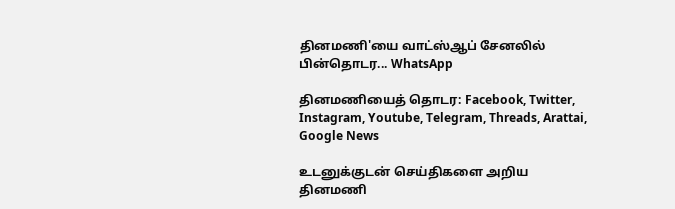தினமணி'யை வாட்ஸ்ஆப் சேனலில் பின்தொடர... WhatsApp

தினமணியைத் தொடர: Facebook, Twitter, Instagram, Youtube, Telegram, Threads, Arattai, Google News

உடனுக்குடன் செய்திகளை அறிய தினமணி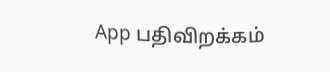App பதிவிறக்கம்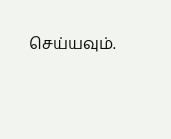செய்யவும்.